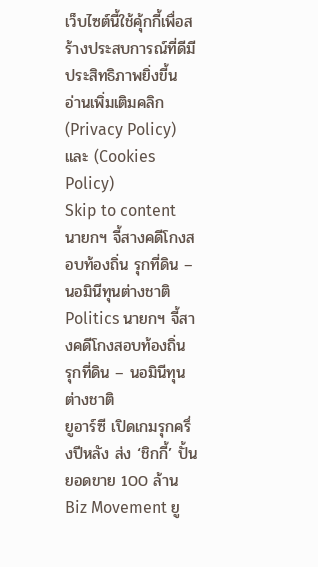เว็บไซต์นี้ใช้คุ้กกี้เพื่อสร้างประสบการณ์ที่ดีมีประสิทธิภาพยิ่งขี้น อ่านเพิ่มเติมคลิก (Privacy Policy) และ (Cookies Policy)
Skip to content
นายกฯ จี้สางคดีโกงสอบท้องถิ่น รุกที่ดิน – นอมินีทุนต่างชาติ
Politics นายกฯ จี้สางคดีโกงสอบท้องถิ่น รุกที่ดิน – นอมินีทุนต่างชาติ
ยูอาร์ซี เปิดเกมรุกครึ่งปีหลัง ส่ง ‘ชิกกี้’ ปั้นยอดขาย 100 ล้าน
Biz Movement ยู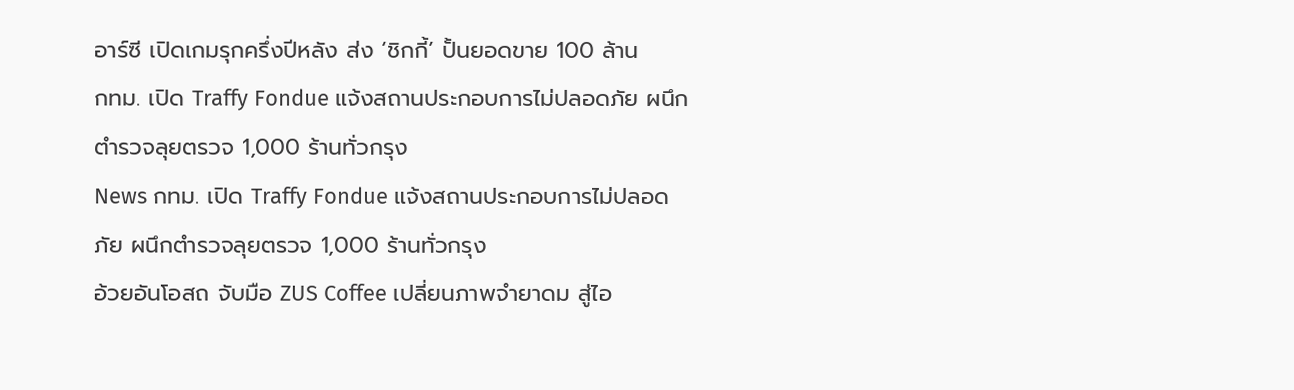อาร์ซี เปิดเกมรุกครึ่งปีหลัง ส่ง ‘ชิกกี้’ ปั้นยอดขาย 100 ล้าน
กทม. เปิด Traffy Fondue แจ้งสถานประกอบการไม่ปลอดภัย ผนึกตำรวจลุยตรวจ 1,000 ร้านทั่วกรุง
News กทม. เปิด Traffy Fondue แจ้งสถานประกอบการไม่ปลอดภัย ผนึกตำรวจลุยตรวจ 1,000 ร้านทั่วกรุง
อ้วยอันโอสถ จับมือ ZUS Coffee เปลี่ยนภาพจำยาดม สู่ไอ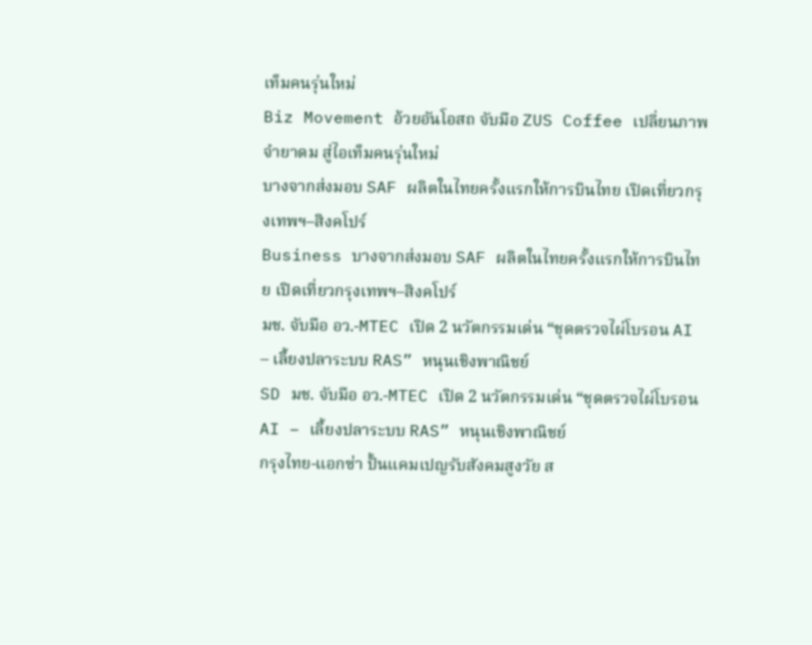เท็มคนรุ่นใหม่
Biz Movement อ้วยอันโอสถ จับมือ ZUS Coffee เปลี่ยนภาพจำยาดม สู่ไอเท็มคนรุ่นใหม่
บางจากส่งมอบ SAF ผลิตในไทยครั้งแรกให้การบินไทย เปิดเที่ยวกรุงเทพฯ–สิงคโปร์
Business บางจากส่งมอบ SAF ผลิตในไทยครั้งแรกให้การบินไทย เปิดเที่ยวกรุงเทพฯ–สิงคโปร์
มช. จับมือ อว.-MTEC เปิด 2 นวัตกรรมเด่น “ชุดตรวจไผ่โบรอน AI – เลี้ยงปลาระบบ RAS” หนุนเชิงพาณิชย์
SD มช. จับมือ อว.-MTEC เปิด 2 นวัตกรรมเด่น “ชุดตรวจไผ่โบรอน AI – เลี้ยงปลาระบบ RAS” หนุนเชิงพาณิชย์
กรุงไทย-แอกซ่า ปั้นแคมเปญรับสังคมสูงวัย ส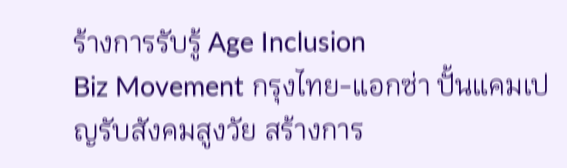ร้างการรับรู้ Age Inclusion
Biz Movement กรุงไทย-แอกซ่า ปั้นแคมเปญรับสังคมสูงวัย สร้างการ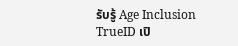รับรู้ Age Inclusion
TrueID เปิ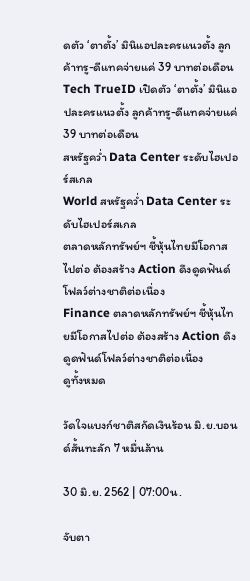ดตัว ‘ตาตั้ง’ มินิแอปละครแนวตั้ง ลูกค้าทรู-ดีแทคจ่ายแค่ 39 บาทต่อเดือน
Tech TrueID เปิดตัว ‘ตาตั้ง’ มินิแอปละครแนวตั้ง ลูกค้าทรู-ดีแทคจ่ายแค่ 39 บาทต่อเดือน
สหรัฐคว่ำ Data Center ระดับไฮเปอร์สเกล
World สหรัฐคว่ำ Data Center ระดับไฮเปอร์สเกล
ตลาดหลักทรัพย์ฯ ชี้หุ้นไทยมีโอกาสไปต่อ ต้องสร้าง Action ดึงดูดฟันด์โฟลว์ต่างชาติต่อเนื่อง
Finance ตลาดหลักทรัพย์ฯ ชี้หุ้นไทยมีโอกาสไปต่อ ต้องสร้าง Action ดึงดูดฟันด์โฟลว์ต่างชาติต่อเนื่อง
ดูทั้งหมด

วัดใจแบงก์ชาติสกัดเงินร้อน มิ.ย.บอนด์สั้นทะลัก 7 หมื่นล้าน

30 มิ.ย. 2562 | 07:00น.

จับตา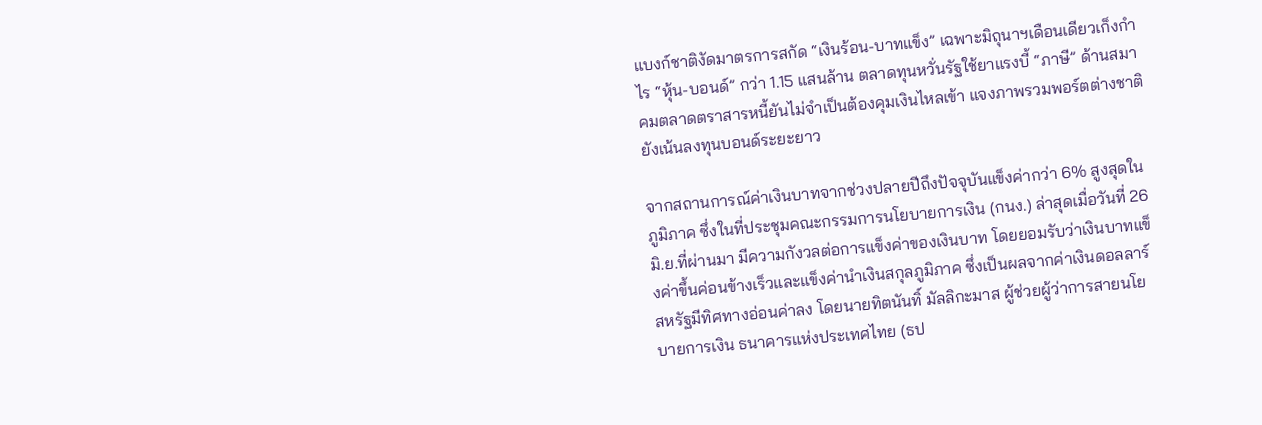แบงก์ชาติงัดมาตรการสกัด “เงินร้อน-บาทแข็ง” เฉพาะมิถุนาฯเดือนเดียวเก็งกำไร “หุ้น-บอนด์” กว่า 1.15 แสนล้าน ตลาดทุนหวั่นรัฐใช้ยาแรงบี้ “ภาษี” ด้านสมาคมตลาดตราสารหนี้ยันไม่จำเป็นต้องคุมเงินไหลเข้า แจงภาพรวมพอร์ตต่างชาติยังเน้นลงทุนบอนด์ระยะยาว

จากสถานการณ์ค่าเงินบาทจากช่วงปลายปีถึงปัจจุบันแข็งค่ากว่า 6% สูงสุดในภูมิภาค ซึ่งในที่ประชุมคณะกรรมการนโยบายการเงิน (กนง.) ล่าสุดเมื่อวันที่ 26 มิ.ย.ที่ผ่านมา มีความกังวลต่อการแข็งค่าของเงินบาท โดยยอมรับว่าเงินบาทแข็งค่าขึ้นค่อนข้างเร็วและแข็งค่านำเงินสกุลภูมิภาค ซึ่งเป็นผลจากค่าเงินดอลลาร์สหรัฐมีทิศทางอ่อนค่าลง โดยนายทิตนันทิ์ มัลลิกะมาส ผู้ช่วยผู้ว่าการสายนโยบายการเงิน ธนาคารแห่งประเทศไทย (ธป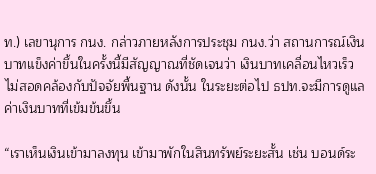ท.) เลขานุการ กนง. กล่าวภายหลังการประชุม กนง.ว่า สถานการณ์เงินบาทแข็งค่าขึ้นในครั้งนี้มีสัญญาณที่ชัดเจนว่า เงินบาทเคลื่อนไหวเร็ว ไม่สอดคล้องกับปัจจัยพื้นฐาน ดังนั้น ในระยะต่อไป ธปท.จะมีการดูแลค่าเงินบาทที่เข้มข้นขึ้น

“เราเห็นเงินเข้ามาลงทุน เข้ามาพักในสินทรัพย์ระยะสั้น เช่น บอนด์ระ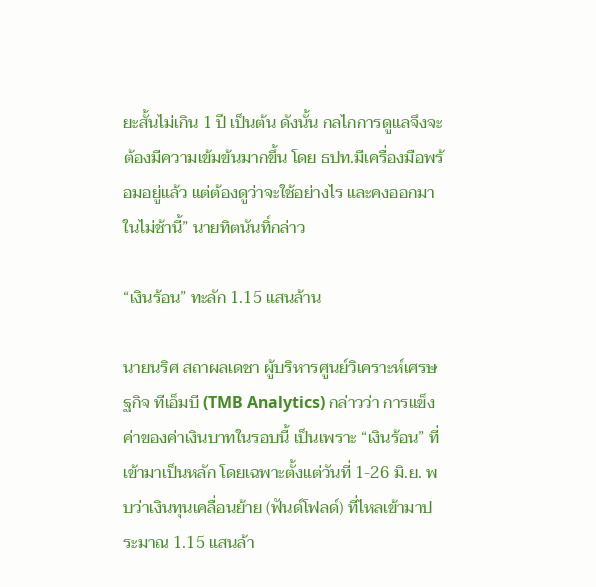ยะสั้นไม่เกิน 1 ปี เป็นต้น ดังนั้น กลไกการดูแลจึงจะต้องมีความเข้มข้นมากขึ้น โดย ธปท.มีเครื่องมือพร้อมอยู่แล้ว แต่ต้องดูว่าจะใช้อย่างไร และคงออกมาในไม่ช้านี้” นายทิตนันทิ์กล่าว

“เงินร้อน” ทะลัก 1.15 แสนล้าน

นายนริศ สถาผลเดชา ผู้บริหารศูนย์วิเคราะห์เศรษฐกิจ ทีเอ็มบี (TMB Analytics) กล่าวว่า การแข็งค่าของค่าเงินบาทในรอบนี้ เป็นเพราะ “เงินร้อน” ที่เข้ามาเป็นหลัก โดยเฉพาะตั้งแต่วันที่ 1-26 มิ.ย. พบว่าเงินทุนเคลื่อนย้าย (ฟันด์โฟลด์) ที่ไหลเข้ามาประมาณ 1.15 แสนล้า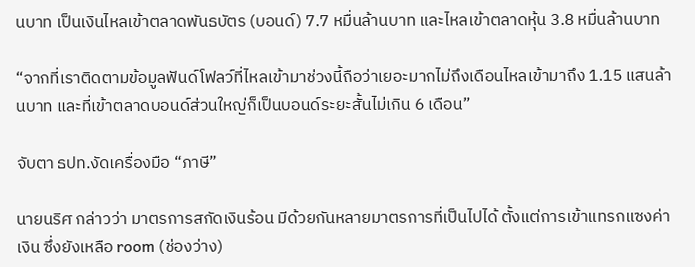นบาท เป็นเงินไหลเข้าตลาดพันธบัตร (บอนด์) 7.7 หมื่นล้านบาท และไหลเข้าตลาดหุ้น 3.8 หมื่นล้านบาท

“จากที่เราติดตามข้อมูลฟันด์โฟลว์ที่ไหลเข้ามาช่วงนี้ถือว่าเยอะมากไม่ถึงเดือนไหลเข้ามาถึง 1.15 แสนล้านบาท และที่เข้าตลาดบอนด์ส่วนใหญ่ก็เป็นบอนด์ระยะสั้นไม่เกิน 6 เดือน”

จับตา ธปท.งัดเครื่องมือ “ภาษี”

นายนริศ กล่าวว่า มาตรการสกัดเงินร้อน มีด้วยกันหลายมาตรการที่เป็นไปได้ ตั้งแต่การเข้าแทรกแซงค่าเงิน ซึ่งยังเหลือ room (ช่องว่าง)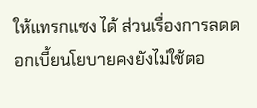ให้แทรกแซง ได้ ส่วนเรื่องการลดดอกเบี้ยนโยบายคงยังไม่ใช้ตอ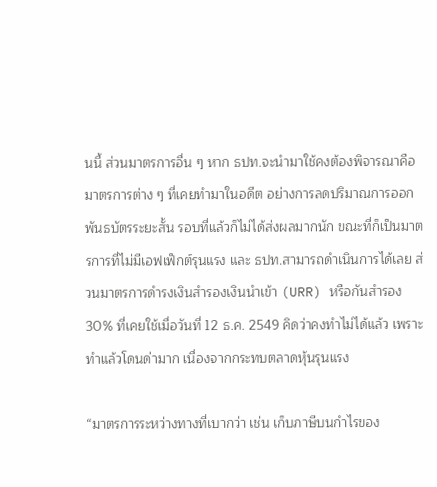นนี้ ส่วนมาตรการอื่น ๆ หาก ธปท.จะนำมาใช้คงต้องพิจารณาคือ มาตรการต่าง ๆ ที่เคยทำมาในอดีต อย่างการลดปริมาณการออกพันธบัตรระยะสั้น รอบที่แล้วก็ไม่ได้ส่งผลมากนัก ขณะที่ก็เป็นมาตรการที่ไม่มีเอฟเฟ็กต์รุนแรง และ ธปท.สามารถดำเนินการได้เลย ส่วนมาตรการดำรงเงินสำรองเงินนำเข้า (URR) หรือกันสำรอง 30% ที่เคยใช้เมื่อวันที่ 12 ธ.ค. 2549 คิดว่าคงทำไม่ได้แล้ว เพราะทำแล้วโดนด่ามาก เนื่องจากกระทบตลาดหุ้นรุนแรง

“มาตรการระหว่างทางที่เบากว่า เช่น เก็บภาษีบนกำไรของ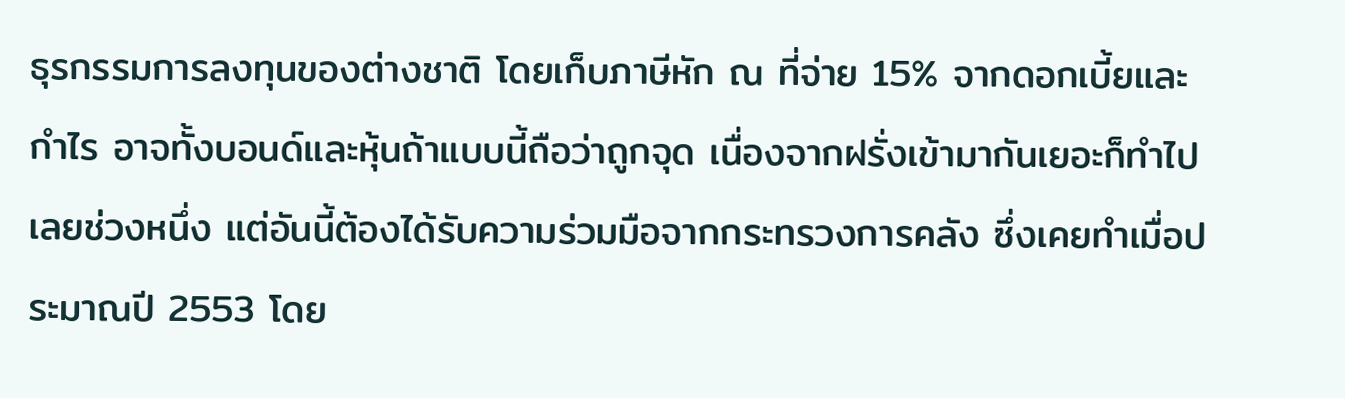ธุรกรรมการลงทุนของต่างชาติ โดยเก็บภาษีหัก ณ ที่จ่าย 15% จากดอกเบี้ยและกำไร อาจทั้งบอนด์และหุ้นถ้าแบบนี้ถือว่าถูกจุด เนื่องจากฝรั่งเข้ามากันเยอะก็ทำไปเลยช่วงหนึ่ง แต่อันนี้ต้องได้รับความร่วมมือจากกระทรวงการคลัง ซึ่งเคยทำเมื่อประมาณปี 2553 โดย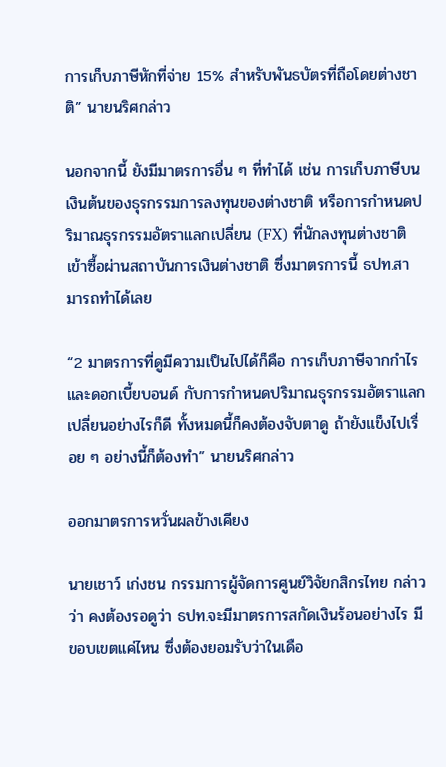การเก็บภาษีหักที่จ่าย 15% สำหรับพันธบัตรที่ถือโดยต่างชาติ” นายนริศกล่าว

นอกจากนี้ ยังมีมาตรการอื่น ๆ ที่ทำได้ เช่น การเก็บภาษีบนเงินต้นของธุรกรรมการลงทุนของต่างชาติ หรือการกำหนดปริมาณธุรกรรมอัตราแลกเปลี่ยน (FX) ที่นักลงทุนต่างชาติเข้าซื้อผ่านสถาบันการเงินต่างชาติ ซึ่งมาตรการนี้ ธปท.สามารถทำได้เลย

“2 มาตรการที่ดูมีความเป็นไปได้ก็คือ การเก็บภาษีจากกำไรและดอกเบี้ยบอนด์ กับการกำหนดปริมาณธุรกรรมอัตราแลกเปลี่ยนอย่างไรก็ดี ทั้งหมดนี้ก็คงต้องจับตาดู ถ้ายังแข็งไปเรื่อย ๆ อย่างนี้ก็ต้องทำ” นายนริศกล่าว

ออกมาตรการหวั่นผลข้างเคียง

นายเชาว์ เก่งชน กรรมการผู้จัดการศูนย์วิจัยกสิกรไทย กล่าวว่า คงต้องรอดูว่า ธปท.จะมีมาตรการสกัดเงินร้อนอย่างไร มีขอบเขตแค่ไหน ซึ่งต้องยอมรับว่าในเดือ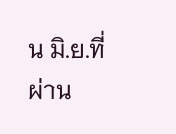น มิ.ย.ที่ผ่าน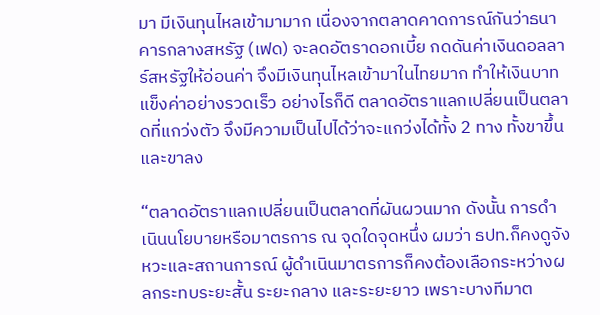มา มีเงินทุนไหลเข้ามามาก เนื่องจากตลาดคาดการณ์กันว่าธนาคารกลางสหรัฐ (เฟด) จะลดอัตราดอกเบี้ย กดดันค่าเงินดอลลาร์สหรัฐให้อ่อนค่า จึงมีเงินทุนไหลเข้ามาในไทยมาก ทำให้เงินบาทแข็งค่าอย่างรวดเร็ว อย่างไรก็ดี ตลาดอัตราแลกเปลี่ยนเป็นตลาดที่แกว่งตัว จึงมีความเป็นไปได้ว่าจะแกว่งได้ทั้ง 2 ทาง ทั้งขาขึ้นและขาลง

“ตลาดอัตราแลกเปลี่ยนเป็นตลาดที่ผันผวนมาก ดังนั้น การดำเนินนโยบายหรือมาตรการ ณ จุดใดจุดหนึ่ง ผมว่า ธปท.ก็คงดูจังหวะและสถานการณ์ ผู้ดำเนินมาตรการก็คงต้องเลือกระหว่างผลกระทบระยะสั้น ระยะกลาง และระยะยาว เพราะบางทีมาต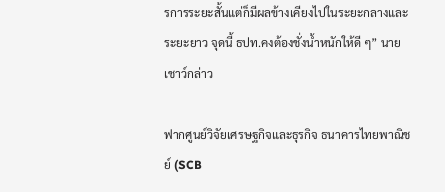รการระยะสั้นแต่ก็มีผลข้างเคียงไปในระยะกลางและระยะยาว จุดนี้ ธปท.คงต้องชั่งน้ำหนักให้ดี ๆ” นายเชาว์กล่าว

ฟากศูนย์วิจัยเศรษฐกิจและธุรกิจ ธนาคารไทยพาณิชย์ (SCB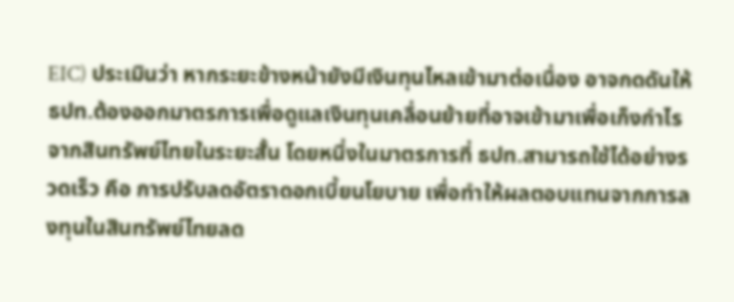EIC) ประเมินว่า หากระยะข้างหน้ายังมีเงินทุนไหลเข้ามาต่อเนื่อง อาจกดดันให้ ธปท.ต้องออกมาตรการเพื่อดูแลเงินทุนเคลื่อนย้ายที่อาจเข้ามาเพื่อเก็งกำไรจากสินทรัพย์ไทยในระยะสั้น โดยหนึ่งในมาตรการที่ ธปท.สามารถใช้ได้อย่างรวดเร็ว คือ การปรับลดอัตราดอกเบี้ยนโยบาย เพื่อทำให้ผลตอบแทนจากการลงทุนในสินทรัพย์ไทยลด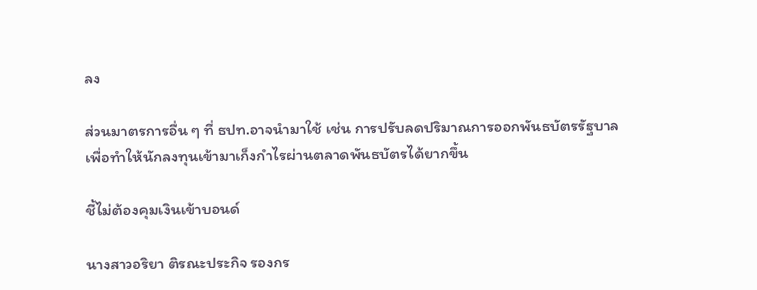ลง

ส่วนมาตรการอื่น ๆ ที่ ธปท.อาจนำมาใช้ เช่น การปรับลดปริมาณการออกพันธบัตรรัฐบาล เพื่อทำให้นักลงทุนเข้ามาเก็งกำไรผ่านตลาดพันธบัตรได้ยากขึ้น

ชี้ไม่ต้องคุมเงินเข้าบอนด์

นางสาวอริยา ติรณะประกิจ รองกร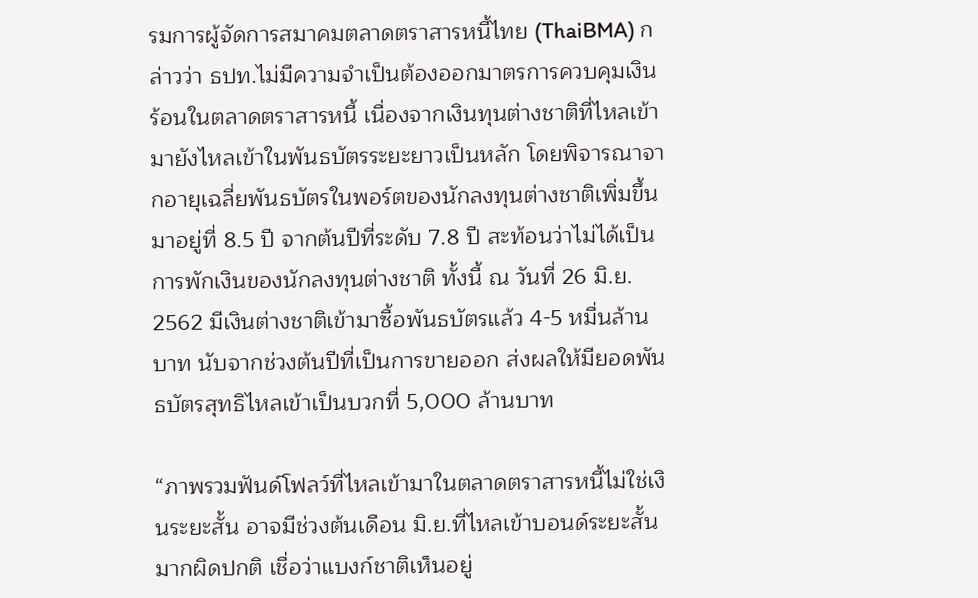รมการผู้จัดการสมาคมตลาดตราสารหนี้ไทย (ThaiBMA) กล่าวว่า ธปท.ไม่มีความจำเป็นต้องออกมาตรการควบคุมเงินร้อนในตลาดตราสารหนี้ เนื่องจากเงินทุนต่างชาติที่ไหลเข้ามายังไหลเข้าในพันธบัตรระยะยาวเป็นหลัก โดยพิจารณาจากอายุเฉลี่ยพันธบัตรในพอร์ตของนักลงทุนต่างชาติเพิ่มขึ้นมาอยู่ที่ 8.5 ปี จากต้นปีที่ระดับ 7.8 ปี สะท้อนว่าไม่ได้เป็นการพักเงินของนักลงทุนต่างชาติ ทั้งนี้ ณ วันที่ 26 มิ.ย. 2562 มีเงินต่างชาติเข้ามาซื้อพันธบัตรแล้ว 4-5 หมื่นล้านบาท นับจากช่วงต้นปีที่เป็นการขายออก ส่งผลให้มียอดพันธบัตรสุทธิไหลเข้าเป็นบวกที่ 5,000 ล้านบาท

“ภาพรวมฟันด์โฟลว์ที่ไหลเข้ามาในตลาดตราสารหนี้ไม่ใช่เงินระยะสั้น อาจมีช่วงต้นเดือน มิ.ย.ที่ไหลเข้าบอนด์ระยะสั้นมากผิดปกติ เชื่อว่าแบงก์ชาติเห็นอยู่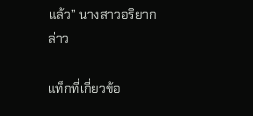แล้ว” นางสาวอริยากล่าว

แท็กที่เกี่ยวข้อ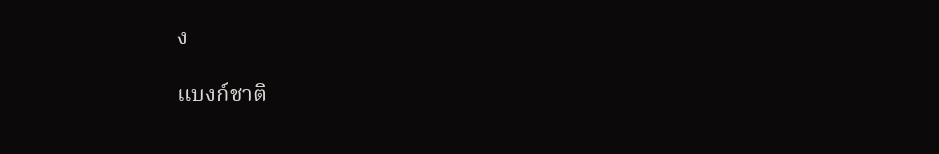ง

แบงก์ชาติ